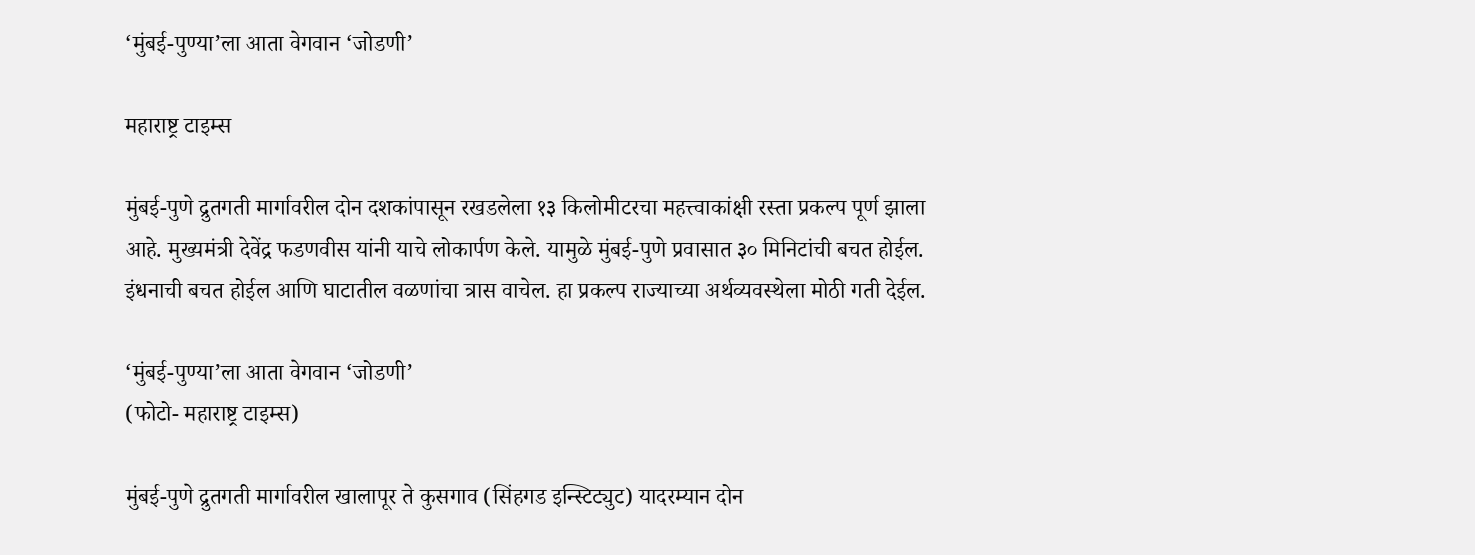‘मुंबई-पुण्या’ला आता वेगवान ‘जोडणी’

महाराष्ट्र टाइम्स

मुंबई-पुणे द्रुतगती मार्गावरील दोन दशकांपासून रखडलेला १३ किलोमीटरचा महत्त्वाकांक्षी रस्ता प्रकल्प पूर्ण झाला आहे. मुख्यमंत्री देवेंद्र फडणवीस यांनी याचे लोकार्पण केले. यामुळे मुंबई-पुणे प्रवासात ३० मिनिटांची बचत होईल. इंधनाची बचत होईल आणि घाटातील वळणांचा त्रास वाचेल. हा प्रकल्प राज्याच्या अर्थव्यवस्थेला मोठी गती देईल.

‘मुंबई-पुण्या’ला आता वेगवान ‘जोडणी’
(फोटो- महाराष्ट्र टाइम्स)

मुंबई-पुणे द्रुतगती मार्गावरील खालापूर ते कुसगाव (सिंहगड इन्स्टिट्युट) यादरम्यान दोन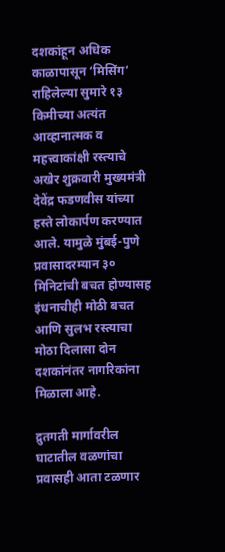दशकांहून अधिक काळापासून ‘मिसिंग’ राहिलेल्या सुमारे १३ किमीच्या अत्यंत आव्हानात्मक व महत्त्वाकांक्षी रस्त्याचे अखेर शुक्रवारी मुख्यमंत्री देवेंद्र फडणवीस यांच्या हस्ते लोकार्पण करण्यात आले. यामुळे मुंबई-पुणे प्रवासादरम्यान ३० मिनिटांची बचत होण्यासह इंधनाचीही मोठी बचत आणि सुलभ रस्त्याचा मोठा दिलासा दोन दशकांनंतर नागरिकांना मिळाला आहे.

द्रुतगती मार्गावरील घाटातील वळणांचा प्रवासही आता टळणार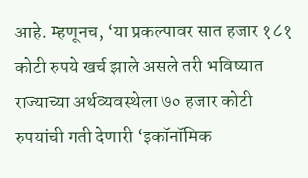आहे. म्हणूनच, ‘या प्रकल्पावर सात हजार १८१ कोटी रुपये खर्च झाले असले तरी भविष्यात राज्याच्या अर्थव्यवस्थेला ७० हजार कोटी रुपयांची गती देणारी ‘इकॉनॉमिक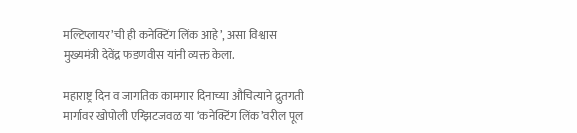मल्टिप्लायर’ची ही कनेक्टिंग लिंक आहे’, असा विश्वास मुख्यमंत्री देवेंद्र फडणवीस यांनी व्यक्त केला.

महाराष्ट्र दिन व जागतिक कामगार दिनाच्या औचित्याने द्रुतगती मार्गावर खोपोली एग्झिटजवळ या ‘कनेक्टिंग लिंक’वरील पूल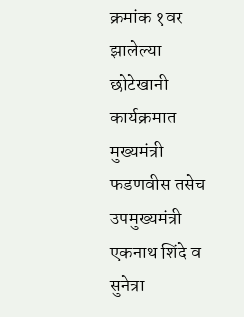क्रमांक १वर झालेल्या छोटेखानी कार्यक्रमात मुख्यमंत्री फडणवीस तसेच उपमुख्यमंत्री एकनाथ शिंदे व सुनेत्रा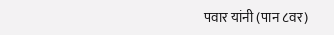पवार यांनी (पान ८वर)